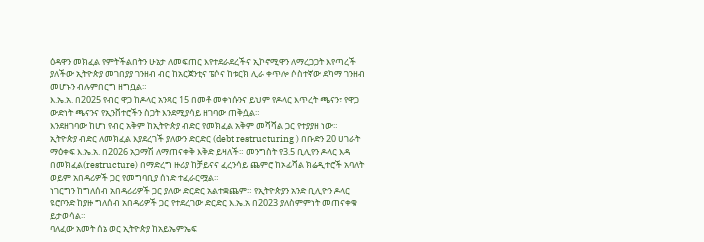ዕዳዋን መክፈል የምትችልበትን ሁኔታ ለመፍጠር እየተደራደረችና ኢኮኖሚዋን ለማረጋጋት እየጣረች ያለችው ኢትዮጵያ መገበያያ ገንዘብ ብር ከአርጀንቲና ፔሶና ከቱርክ ሊራ ቀጥሎ ሶስተኛው ደካማ ገንዘብ መሆኑን ብሉምበርግ ዘግቧል።
እ.ኤ.አ. በ2025 የብር ዋጋ ከዶላር አንጻር 15 በመቶ መቀነሱንና ይህም የዶላር እጥረት ጫናን፣ የዋጋ ውድነት ጫናንና የኢንቨተሮችን ስጋት እንደሚያሳይ ዘገባው ጠቅሷል።
እንደዘገባው ከሆነ የብር አቅም ከኢትዮጵያ ብድር የመክፈል አቅም መሻሻል ጋር የተያያዘ ነው።
ኢትዮጵያ ብድር ለመክፈል እያደረገች ያለውን ድርድር (debt restructuring ) በቡድን 20 ሀገራት ማዕቀፍ እ.ኤ.አ. በ2026 አጋማሽ ለማጠናቀቅ እቅድ ይዛለች። መንግስት የ3.5 ቢሊየን ዶላር እዳ በመክፈል(restructure) በማድረግ ዙሪያ ከቻይናና ፈረንሳይ ጨምሮ ከኦፊሻል ክሬዲተሮች አባለት ወይም አበዳሪዎች ጋር የመግባቢያ ሰነድ ተፈራርሟል።
ነገርግን ከግለሰብ አበዳሪሪዎች ጋር ያለው ድርድር አልተቋጨም። የኢትዮጵያን አንድ ቢሊዮን ዶላር ዩሮቦንድ ከያዙ ግለሰብ አበዳሪዎች ጋር የተደረገው ድርድር እ.ኤ.አ በ2023 ያለስምምነት መጠናቀቁ ይታወሳል።
ባለፈው አመት ሰኔ ወር ኢትዮጵያ ከአይኤምኤፍ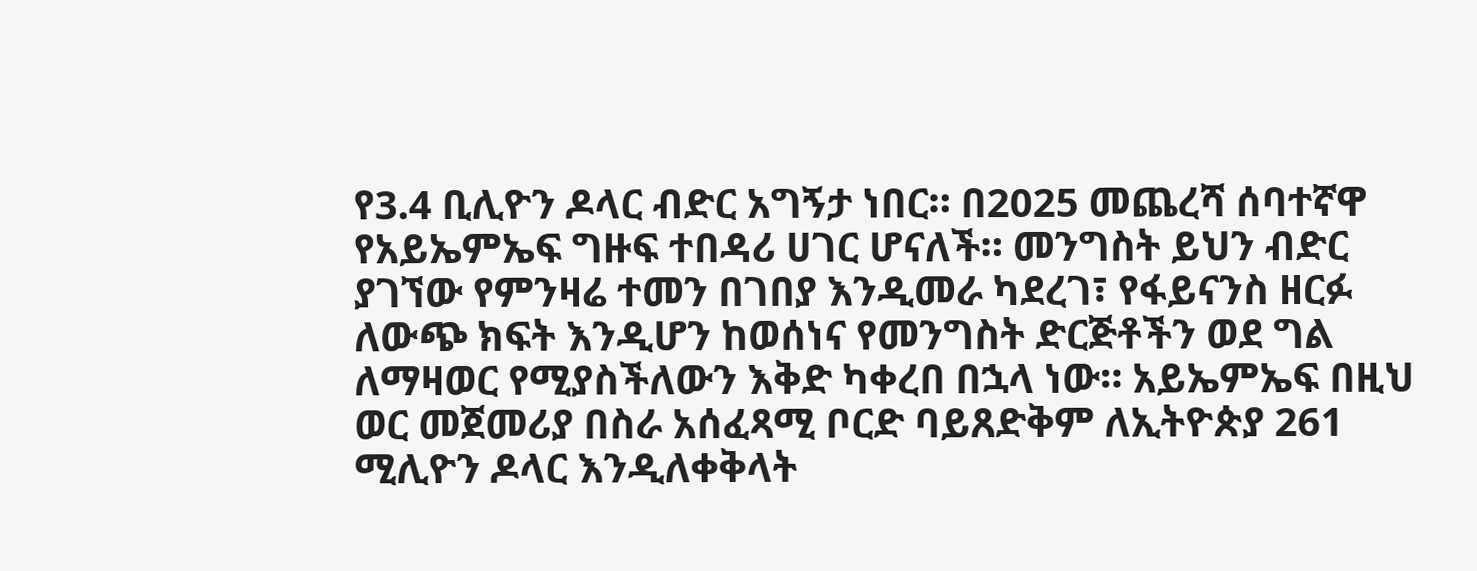የ3.4 ቢሊዮን ዶላር ብድር አግኝታ ነበር። በ2025 መጨረሻ ሰባተኛዋ የአይኤምኤፍ ግዙፍ ተበዳሪ ሀገር ሆናለች። መንግስት ይህን ብድር ያገኘው የምንዛሬ ተመን በገበያ እንዲመራ ካደረገ፣ የፋይናንስ ዘርፉ ለውጭ ክፍት እንዲሆን ከወሰነና የመንግስት ድርጅቶችን ወደ ግል ለማዛወር የሚያስችለውን እቅድ ካቀረበ በኋላ ነው። አይኤምኤፍ በዚህ ወር መጀመሪያ በስራ አሰፈጻሚ ቦርድ ባይጸድቅም ለኢትዮጵያ 261 ሚሊዮን ዶላር እንዲለቀቅላት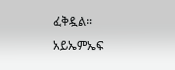ፈቅዷል።
አይኤምኤፍ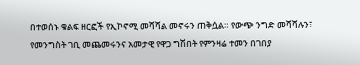በተወሰኑ ቁልፍ ዘርፎች የኢኮኖሚ መሻሻል መኖሩን ጠቅሷል። የውጭ ንግድ መሻሻሉን፣ የመንግስት ገቢ መጨመሩንና አመታዊ የዋጋ ግሽበት የምንዛሬ ተመን በገበያ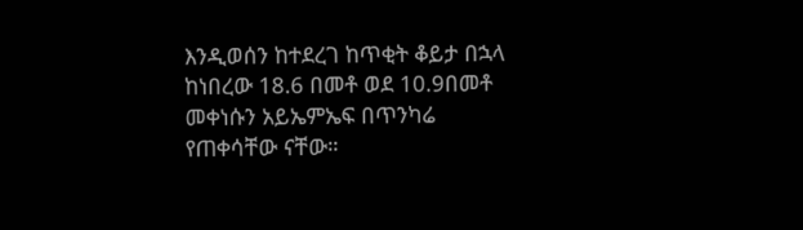እንዲወሰን ከተደረገ ከጥቂት ቆይታ በኋላ ከነበረው 18.6 በመቶ ወደ 10.9በመቶ መቀነሱን አይኤምኤፍ በጥንካሬ የጠቀሳቸው ናቸው።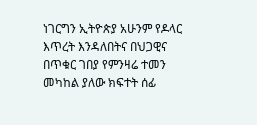ነገርግን ኢትዮጵያ አሁንም የዶላር እጥረት እንዳለበትና በህጋዊና በጥቁር ገበያ የምንዛሬ ተመን መካከል ያለው ክፍተት ሰፊ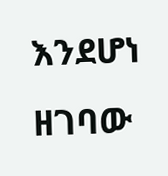እንደሆነ ዘገባው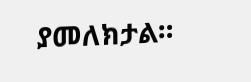ያመለክታል።